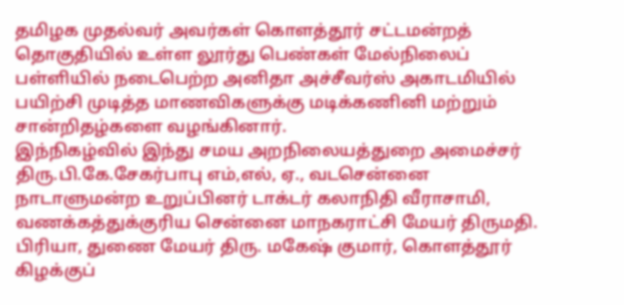தமிழக முதல்வர் அவர்கள் கொளத்தூர் சட்டமன்றத் தொகுதியில் உள்ள லூர்து பெண்கள் மேல்நிலைப் பள்ளியில் நடைபெற்ற அனிதா அச்சீவர்ஸ் அகாடமியில் பயிற்சி முடித்த மாணவிகளுக்கு மடிக்கணினி மற்றும் சான்றிதழ்களை வழங்கினார்.
இந்நிகழ்வில் இந்து சமய அறநிலையத்துறை அமைச்சர் திரு.பி.கே.சேகர்பாபு எம்,எல், ஏ., வடசென்னை நாடாளுமன்ற உறுப்பினர் டாக்டர் கலாநிதி வீராசாமி, வணக்கத்துக்குரிய சென்னை மாநகராட்சி மேயர் திருமதி. பிரியா, துணை மேயர் திரு. மகேஷ் குமார், கொளத்தூர் கிழக்குப்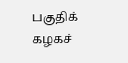பகுதிக் கழகச்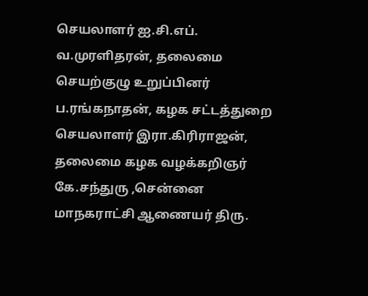செயலாளர் ஐ.சி.எப். வ.முரளிதரன், தலைமை செயற்குழு உறுப்பினர் ப.ரங்கநாதன், கழக சட்டத்துறை செயலாளர் இரா.கிரிராஜன், தலைமை கழக வழக்கறிஞர் கே.சந்துரு ,சென்னை மாநகராட்சி ஆணையர் திரு.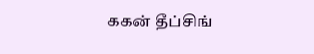ககன் தீப்சிங்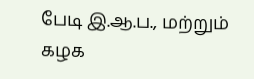பேடி இ.ஆ.ப., மற்றும் கழக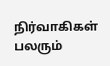நிர்வாகிகள் பலரும்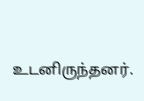உடனிருந்தனர்.